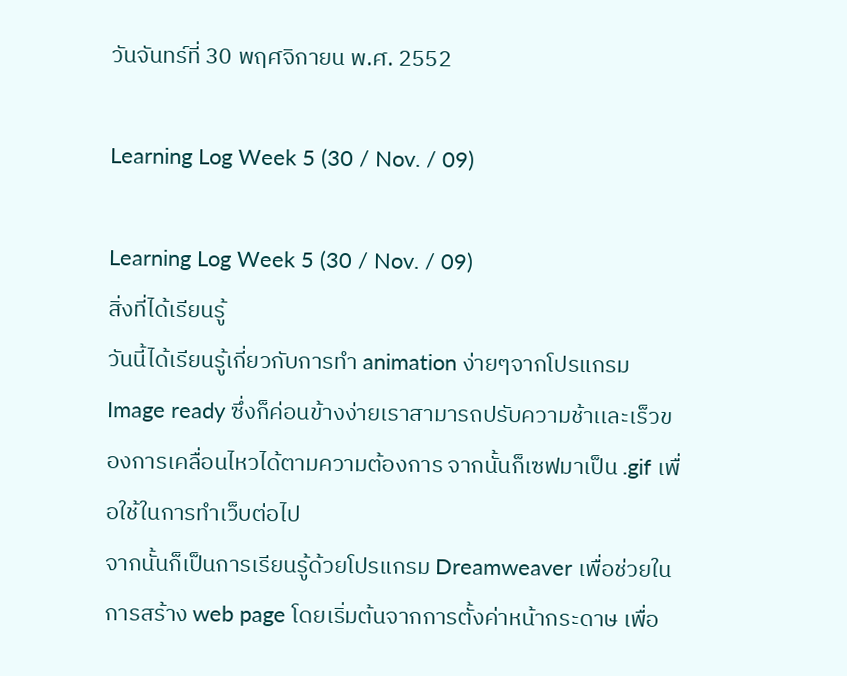วันจันทร์ที่ 30 พฤศจิกายน พ.ศ. 2552

Learning Log Week 5 (30 / Nov. / 09)

Learning Log Week 5 (30 / Nov. / 09)
สิ่งที่ได้เรียนรู้
วันนี้ได้เรียนรู้เกี่ยวกับการทำ animation ง่ายๆจากโปรแกรม Image ready ซึ่งก็ค่อนข้างง่ายเราสามารถปรับความช้าเเละเร็วของการเคลื่อนไหวได้ตามความต้องการ จากนั้นก็เซฟมาเป็น .gif เพื่อใช้ในการทำเว็บต่อไป
จากนั้นก็เป็นการเรียนรู้ด้วยโปรแกรม Dreamweaver เพื่อช่วยในการสร้าง web page โดยเริ่มต้นจากการตั้งค่าหน้ากระดาษ เพื่อ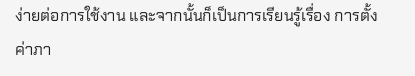ง่ายต่อการใช้งาน และจากนั้นก็เป็นการเรียนรู้เรื่อง การตั้งค่าภา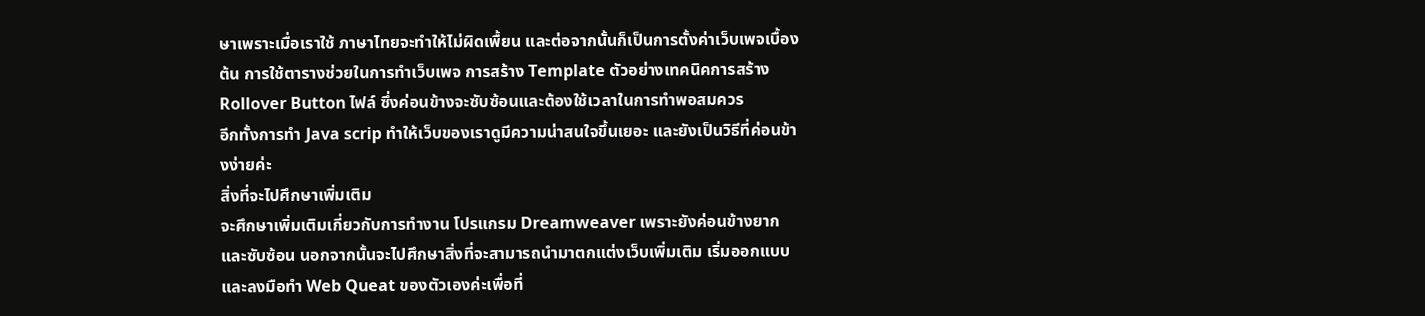ษาเพราะเมื่อเราใช้ ภาษาไทยจะทำให้ไม่ผิดเพื้ยน และต่อจากนั้นก็เป็นการตั้งค่าเว็บเพจเบื้องต้น การใช้ตารางช่วยในการทำเว็บเพจ การสร้าง Template ตัวอย่างเทคนิคการสร้าง Rollover Button ไฟล์ ซึ่งค่อนข้างจะซับซ้อนและต้องใช้เวลาในการทำพอสมควร
อีกทั้งการทำ Java scrip ทำให้เว็บของเราดูมีความน่าสนใจขึ้นเยอะ และยังเป็นวิธีที่ค่อนข้างง่ายค่ะ
สิ่งที่จะไปศึกษาเพิ่มเติม
จะศึกษาเพิ่มเติมเกี่ยวกับการทำงาน โปรแกรม Dreamweaver เพราะยังค่อนข้างยากและซับซ้อน นอกจากนั้นจะไปศึกษาสิ่งที่จะสามารถนำมาตกแต่งเว็บเพิ่มเติม เริ่มออกแบบและลงมือทำ Web Queat ของตัวเองค่ะเพื่อที่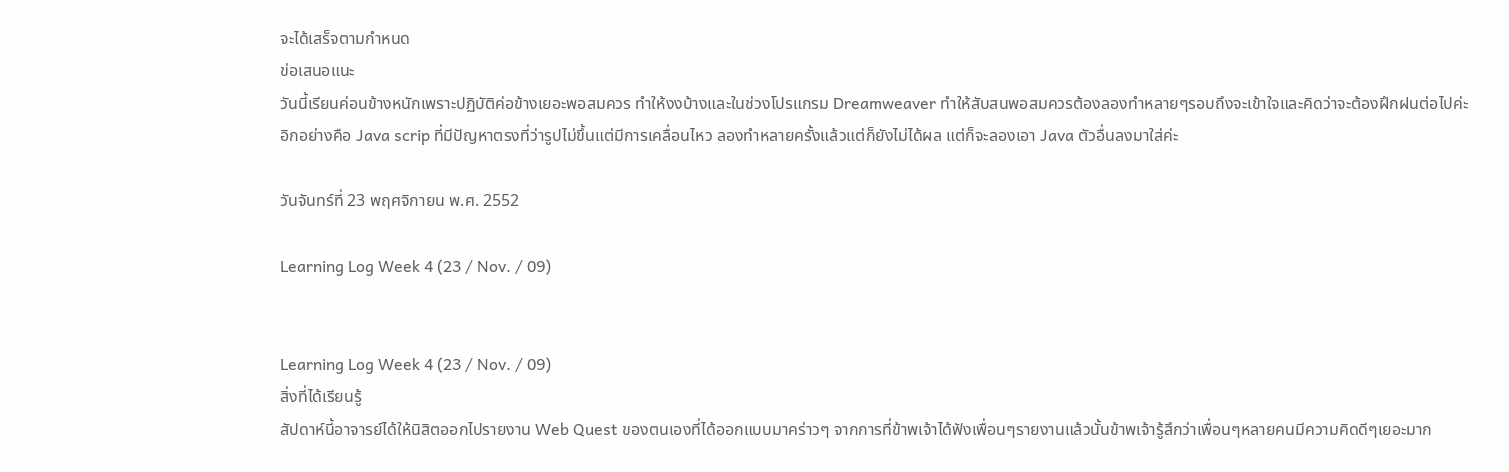จะได้เสร็จตามกำหนด
ข่อเสนอแนะ
วันนี้เรียนค่อนข้างหนักเพราะปฏิบัติค่อข้างเยอะพอสมควร ทำให้งงบ้างและในช่วงโปรแกรม Dreamweaver ทำให้สับสนพอสมควรต้องลองทำหลายๆรอบถึงจะเข้าใจและคิดว่าจะต้องฝึกฝนต่อไปค่ะ อิกอย่างคือ Java scrip ที่มีปัญหาตรงที่ว่ารูปไม่ขึ้นแต่มีการเคลื่อนไหว ลองทำหลายครั้งแล้วแต่ก็ยังไม่ได้ผล แต่ก็จะลองเอา Java ตัวอื่นลงมาใส่ค่ะ

วันจันทร์ที่ 23 พฤศจิกายน พ.ศ. 2552

Learning Log Week 4 (23 / Nov. / 09)


Learning Log Week 4 (23 / Nov. / 09)
สิ่งที่ได้เรียนรู้
สัปดาห์นี้อาจารย์ได้ให้นิสิตออกไปรายงาน Web Quest ของตนเองที่ได้ออกแบบมาคร่าวๆ จากการที่ข้าพเจ้าได้ฟังเพื่อนๆรายงานแล้วนั้นข้าพเจ้ารู้สึกว่าเพื่อนๆหลายคนมีความคิดดีๆเยอะมาก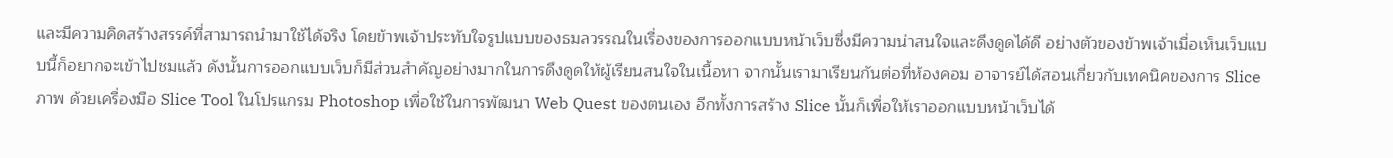และมีความคิดสร้างสรรค์ที่สามารถนำมาใช้ได้จริง โดยข้าพเจ้าประทับใจรูปแบบของธมลวรรณในเรื่องของการออกแบบหน้าเว็บซึ่งมีความน่าสนใจและดึงดูดได้ดี อย่างตัวของข้าพเจ้าเมื่อเห็นเว็บแบบนี้ก็อยากจะเข้าไปชมแล้ว ดังนั้นการออกแบบเว็บก็มีส่วนสำคัญอย่างมากในการดึงดูดให้ผู้เรียนสนใจในเนื้อหา จากนั้นเรามาเรียนกันต่อที่ห้องคอม อาจารย์ได้สอนเกี่ยวกับเทคนิคของการ Slice ภาพ ด้วยเครื่องมือ Slice Tool ในโปรแกรม Photoshop เพื่อใช้ในการพัฒนา Web Quest ของตนเอง อีกทั้งการสร้าง Slice นั้นก็เพื่อให้เราออกแบบหน้าเว็บได้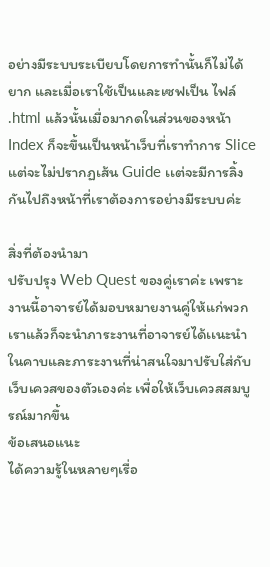อย่างมีระบบระเบียบโดยการทำนั้นก็ไม่ได้ยาก และเมื่อเราใช้เป็นเเละเซฟเป็น ไฟล์ .html แล้วนั้นเมื่อมากดในส่วนของหน้า Index ก็จะขึ้นเป็นหน้าเว็บที่เราทำการ Slice แต่จะไม่ปรากฏเส้น Guide เเต่จะมีการลิ้งกันไปถึงหน้าที่เราต้องการอย่างมีระบบค่ะ

สิ่งที่ต้องนำมา
ปรับปรุง Web Quest ของคู่เราค่ะ เพราะงานนี้อาจารย์ได้มอบหมายงานคู่ให้แก่พวกเราแล้วก็จะนำภาระงานที่อาจารย์ได้เเนะนำในคาบและภาระงานที่น่าสนใจมาปรับใส่กับเว็บเควสของตัวเองค่ะ เพื่อให้เว็บเควสสมบูรณ์มากขึ้น
ข้อเสนอแนะ
ได้ความรู้ในหลายๆเรื่อ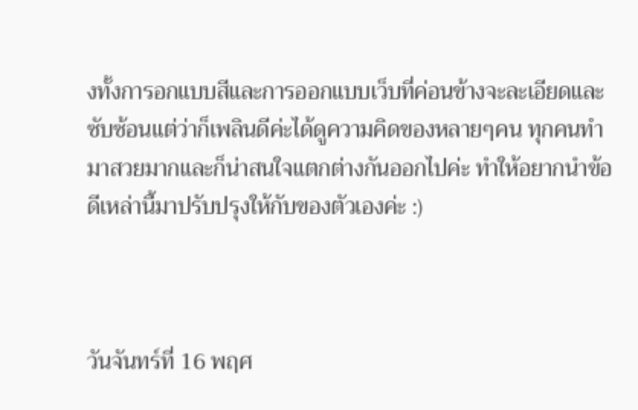งทั้งการอกแบบสีและการออกแบบเว็บที่ค่อนข้างจะละเอียดและซับซ้อนแต่ว่าก็เพลินดีค่ะได้ดูความคิดของหลายๆคน ทุกคนทำมาสวยมากและก็น่าสนใจแตกต่างกันออกไปค่ะ ทำให้อยากนำข้อดีเหล่านี้มาปรับปรุงให้กับของตัวเองค่ะ :)



วันจันทร์ที่ 16 พฤศ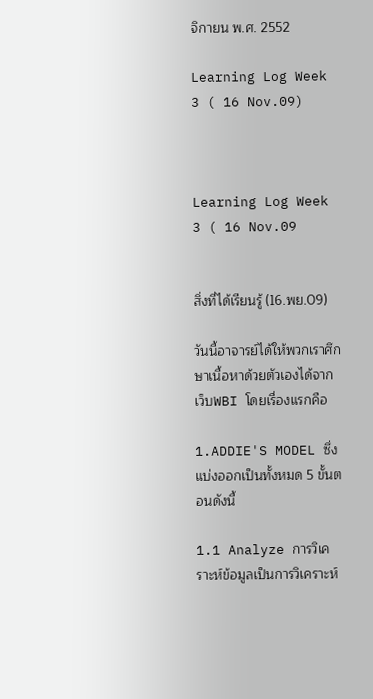จิกายน พ.ศ. 2552

Learning Log Week 3 ( 16 Nov.09)



Learning Log Week 3 ( 16 Nov.09


สิ่งที่ได้เรียนรู้ (16.พย.09)

วันนี้อาจารย์ได้ให้พวกเราศึกษาเนื้อหาด้วยตัวเองได้จากเว็บWBI โดยเรื่องแรกคือ

1.ADDIE'S MODEL ซึ่งแบ่งออกเป็นทั้งหมด 5 ขั้นตอนดังนี้

1.1 Analyze การวิเคราะห์ข้อมูลเป็นการวิเคราะห์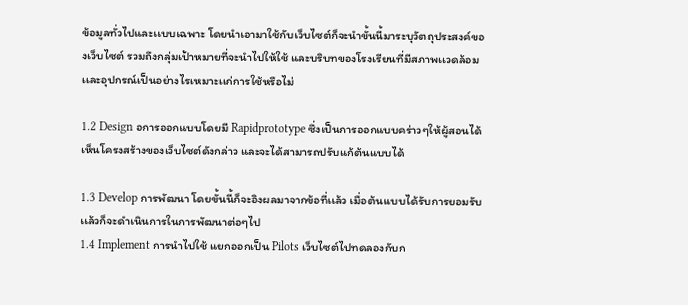ข้อมูลทั่วไปและเเบบเฉพาะ โดยนำเอามาใช้กับเว็บไซต์ก็จะนำขั้นนี้มาระบุวัตถุประสงค์ของเว็บไซต์ รวมถึงกลุ่มเป้าหมายที่จะนำไปให้ใช้ และบริบทของโรงเรียนที่มีสภาพเเวดล้อมเเละอุปกรณ์เป็นอย่างไรเหมาะเเก่การใช้หรือไม่

1.2 Design อการออกแบบโดยมี Rapidprototype ซึ่งเป็นการออกแบบคร่าวๆให้ผู้สอนได้เห็นโครงสร้างของเว็บไซต์ดังกล่าว และจะได้สามารถปรับแก้ต้นแบบได้

1.3 Develop การพัฒนา โดยขั้นนี้ก็จะอิงผลมาจากข้อที่เเล้ว เมื่อต้นเเบบได้รับการยอมรับเเล้วก็จะดำเนินการในการพัฒนาต่อๆไป
1.4 Implement การนำไปใช้ แยกออกเป็น Pilots เว็บไซต์ไปทดลองกับก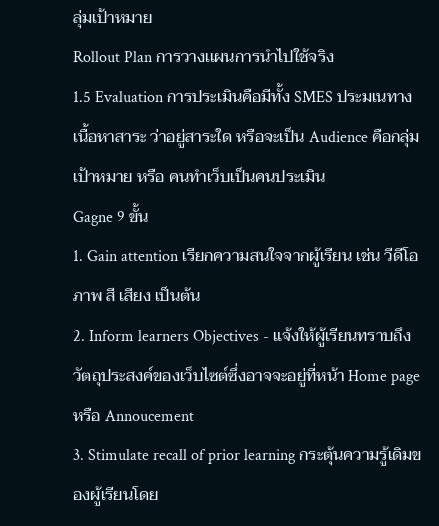ลุ่มเป้าหมาย
Rollout Plan การวางเเผนการนำไปใช้จริง
1.5 Evaluation การประเมินคือมีทั้ง SMES ประมเนทางเนื้อหาสาระ ว่าอยู่สาระใด หรือจะเป็น Audience คือกลุ่มเป้าหมาย หรือ คนทำเว็บเป็นคนประเมิน
Gagne 9 ขั้น
1. Gain attention เรียกความสนใจจากผู้เรียน เช่น วีดีโอ ภาพ สี เสียง เป็นต้น
2. Inform learners Objectives - แจ้งให้ผู้เรียนทราบถึงวัตถุประสงค์ของเว็บไซต์ซึ่งอาจจะอยู่ที่หน้า Home page หรือ Annoucement
3. Stimulate recall of prior learning กระตุ้นความรู้เดิมของผู้เรียนโดย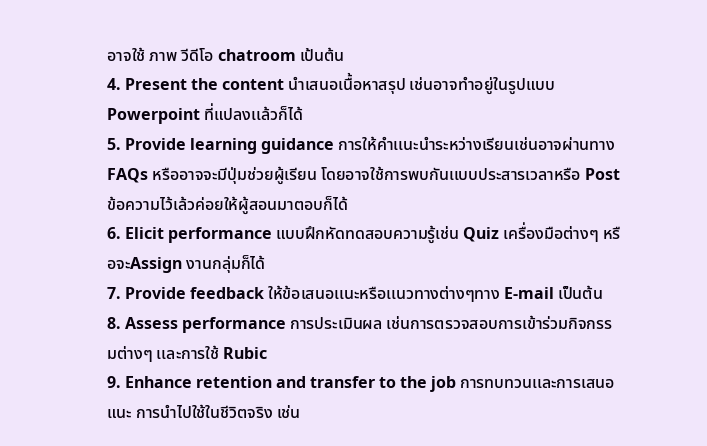อาจใช้ ภาพ วีดีโอ chatroom เป้นต้น
4. Present the content นำเสนอเนื้อหาสรุป เช่นอาจทำอยู่ในรูปแบบ Powerpoint ที่แปลงเเล้วก็ได้
5. Provide learning guidance การให้คำเเนะนำระหว่างเรียนเช่นอาจผ่านทาง FAQs หรืออาจจะมีปุ่มช่วยผู้เรียน โดยอาจใช้การพบกันเเบบประสารเวลาหรือ Post ข้อความไว้เล้วค่อยให้ผู้สอนมาตอบก็ได้
6. Elicit performance แบบฝึกหัดทดสอบความรู้เช่น Quiz เครื่องมือต่างๆ หรือจะAssign งานกลุ่มก็ได้
7. Provide feedback ให้ข้อเสนอเเนะหรือเเนวทางต่างๆทาง E-mail เป็นต้น
8. Assess performance การประเมินผล เช่นการตรวจสอบการเข้าร่วมกิจกรรมต่างๆ เเละการใช้ Rubic
9. Enhance retention and transfer to the job การทบทวนเเละการเสนอแนะ การนำไปใช้ในชีวิตจริง เช่น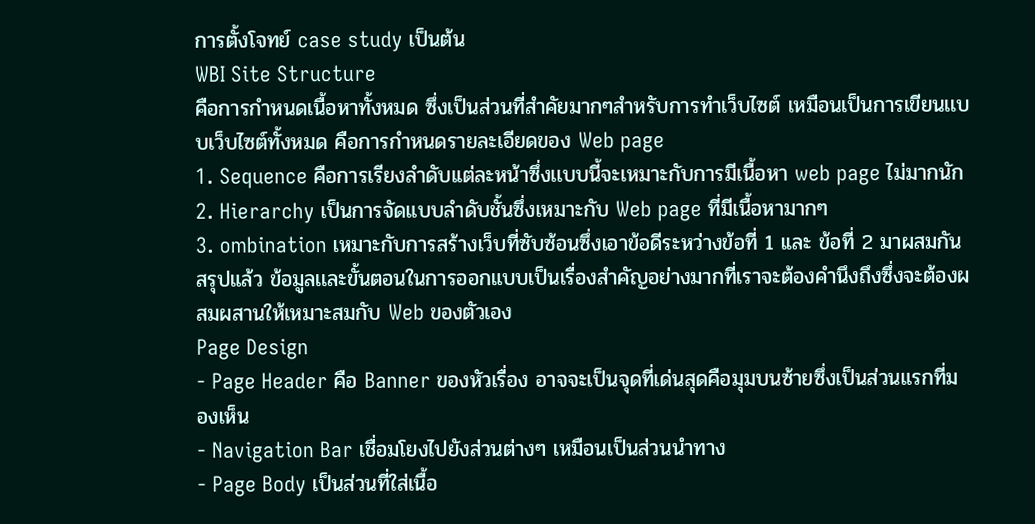การตั้งโจทย์ case study เป็นต้น
WBI Site Structure
คือการกำหนดเนื้อหาทั้งหมด ซึ่งเป็นส่วนที่สำคัยมากๆสำหรับการทำเว็บไซต์ เหมือนเป็นการเขียนเเบบเว็บไซต์ทั้งหมด คือการกำหนดรายละเอียดของ Web page
1. Sequence คือการเรียงลำดับเเต่ละหน้าซึ่งเเบบนี้จะเหมาะกับการมีเนื้อหา web page ไม่มากนัก
2. Hierarchy เป็นการจัดแบบลำดับชั้นซึ่งเหมาะกับ Web page ที่มีเนื้อหามากๆ
3. ombination เหมาะกับการสร้างเว็บที่ซับซ้อนซึ่งเอาข้อดีระหว่างข้อที่ 1 เเละ ข้อที่ 2 มาผสมกัน
สรุปแล้ว ข้อมูลเเละขั้นตอนในการออกแบบเป็นเรื่องสำคัญอย่างมากที่เราจะต้องคำนึงถึงซึ่งจะต้องผสมผสานให้เหมาะสมกับ Web ของตัวเอง
Page Design
- Page Header คือ Banner ของหัวเรื่อง อาจจะเป็นจุดที่เด่นสุดคือมุมบนซ้ายซึ่งเป็นส่วนแรกที่มองเห็น
- Navigation Bar เชื่อมโยงไปยังส่วนต่างๆ เหมือนเป็นส่วนนำทาง
- Page Body เป็นส่วนที่ใส่เนื้อ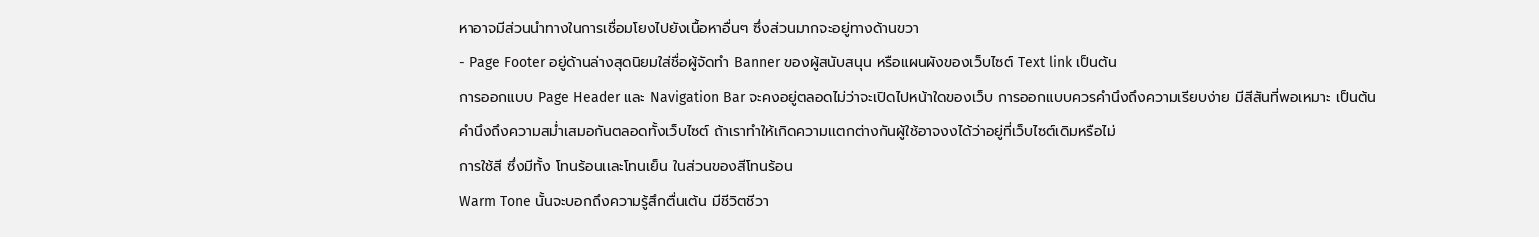หาอาจมีส่วนนำทางในการเชื่อมโยงไปยังเนื้อหาอื่นๆ ซึ่งส่วนมากจะอยู่ทางด้านขวา
- Page Footer อยู่ด้านล่างสุดนิยมใส่ชื่อผู้จัดทำ Banner ของผู้สนับสนุน หรือแผนผังของเว็บไซต์ Text link เป็นต้น
การออกแบบ Page Header และ Navigation Bar จะคงอยู่ตลอดไม่ว่าจะเปิดไปหน้าใดของเว็บ การออกแบบควรคำนึงถึงความเรียบง่าย มีสีสันที่พอเหมาะ เป็นต้น
คำนึงถึงความสม่ำเสมอกันตลอดทั้งเว็บไซต์ ถ้าเราทำให้เกิดความเเตกต่างกันผู้ใช้อาจงงได้ว่าอยู่ที่เว็บไซต์เดิมหรือไม่
การใช้สี ซึ่งมีทั้ง โทนร้อนเเละโทนเย็น ในส่วนของสีโทนร้อน
Warm Tone นั้นจะบอกถึงความรู้สึกตื่นเต้น มีชีวิตชีวา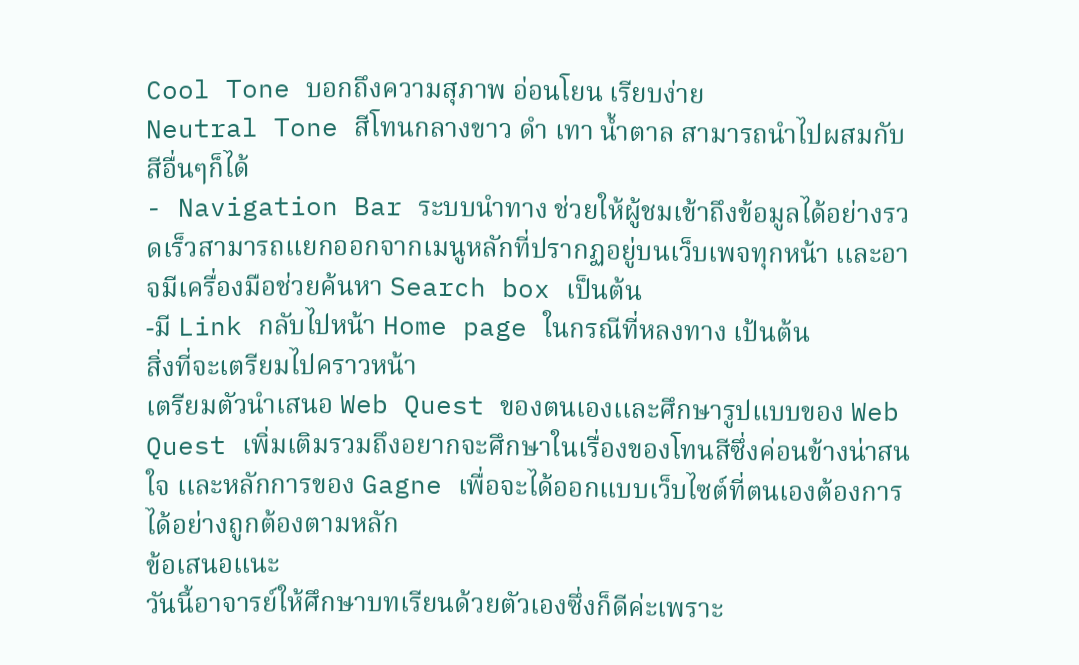Cool Tone บอกถึงความสุภาพ อ่อนโยน เรียบง่าย
Neutral Tone สีโทนกลางขาว ดำ เทา น้ำตาล สามารถนำไปผสมกับสีอื่นๆก็ได้
- Navigation Bar ระบบนำทาง ช่วยให้ผู้ชมเข้าถึงข้อมูลได้อย่างรวดเร็วสามารถแยกออกจากเมนูหลักที่ปรากฏอยู่บนเว็บเพจทุกหน้า เเละอาจมีเครื่องมือช่วยค้นหา Search box เป็นต้น
-มี Link กลับไปหน้า Home page ในกรณีที่หลงทาง เป้นต้น
สิ่งที่จะเตรียมไปคราวหน้า
เตรียมตัวนำเสนอ Web Quest ของตนเองเเละศึกษารูปแบบของ Web Quest เพิ่มเติมรวมถึงอยากจะศึกษาในเรื่องของโทนสีซึ่งค่อนข้างน่าสนใจ เเละหลักการของ Gagne เพื่อจะได้ออกแบบเว็บไซต์ที่ตนเองต้องการได้อย่างถูกต้องตามหลัก
ข้อเสนอแนะ
วันนี้อาจารย์ให้ศึกษาบทเรียนด้วยตัวเองซึ่งก็ดีค่ะเพราะ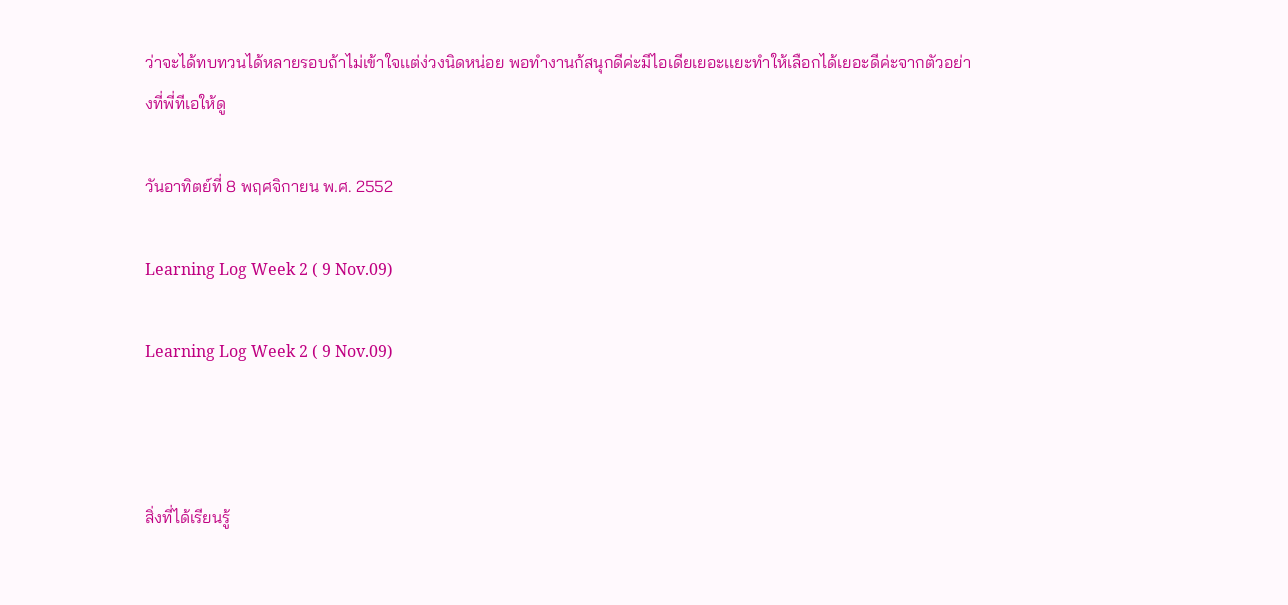ว่าจะได้ทบทวนได้หลายรอบถ้าไม่เข้าใจเเต่ง่วงนิดหน่อย พอทำงานก้สนุกดีค่ะมีไอเดียเยอะเเยะทำให้เลือกได้เยอะดีค่ะจากตัวอย่างที่พี่ทีเอให้ดู

วันอาทิตย์ที่ 8 พฤศจิกายน พ.ศ. 2552

Learning Log Week 2 ( 9 Nov.09)

Learning Log Week 2 ( 9 Nov.09)



สิ่งที่ได้เรียนรู้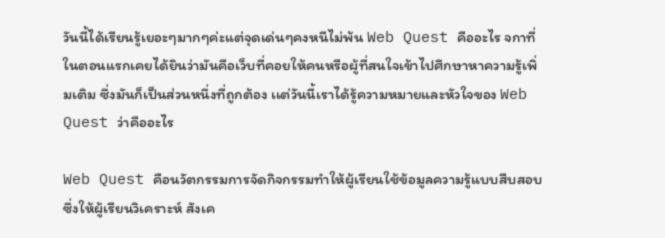วันนี้ได้เรียนรู้เยอะๆมากๆค่ะแต่จุดเด่นๆคงหนีไม่พ้น Web Quest คืออะไร จกาที่ในตอนแรกเคยได้ยินว่ามันคือเว็บที่คอยให้คนหรือผู้ที่สนใจเข้าไปศึกษาหาความรู้เพิ่มเติม ซึ่งมันก็เป็นส่วนหนึ่งที่ถูกต้อง เเต่วันนี้เราได้รู้ความหมายและหัวใจของ Web Quest ว่าคืออะไร

Web Quest คือนวัตกรรมการจัดกิจกรรมทำให้ผู้เรียนใช้ข้อมูลความรู้แบบสืบสอบ ซึ่งให้ผู้เรียนวิเคราะห์ สังเค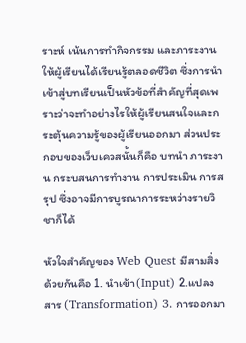ราะห์ เน้นการทำกิจกรรม และภาระงาน ให้ผู้เรียนได้เรียนรู้ตลอดชีวิต ซึ่งการนำเข้าสู่บทเรียนเป็นหัวข้อที่สำคัญที่สุดเพราะว่าจะทำอย่างไรให้ผู้เรียนสนใจและกระตุ้นความรู้ของผู้เรียนออกมา ส่วนประกอบของเว็บเควสนั้นก็คือ บทนำ ภาระงาน กระบสนการทำงาน การประเมิน การสรุป ซึ่งอาจมีการบูรณาการระหว่างรายวิชาก็ได้

หัวใจสำคัญของ Web Quest มีสามสิ่งด้วยกันคือ 1. นำเข้า(Input) 2.แปลงสาร (Transformation) 3. การออกมา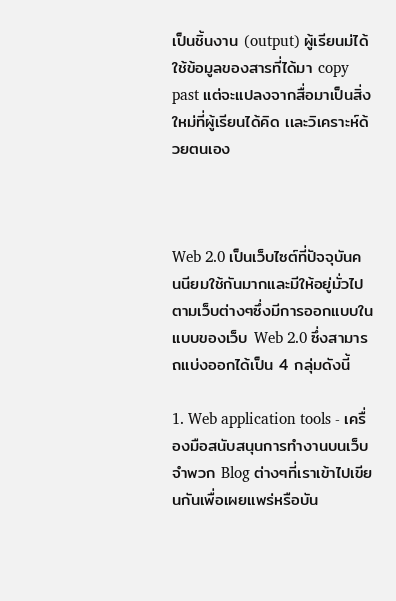เป็นชิ้นงาน (output) ผู้เรียนม่ได้ใช้ข้อมูลของสารที่ได้มา copy past แต่จะแปลงจากสื่อมาเป็นสิ่งใหม่ที่ผู้เรียนได้คิด เเละวิเคราะห์ด้วยตนเอง



Web 2.0 เป็นเว็บไซต์ที่ปัจจุบันคนนียมใช้กันมากและมีให้อยู่มั่วไปตามเว็บต่างๆซึ่งมีการออกแบบในแบบของเว็บ Web 2.0 ซึ่งสามารถแบ่งออกได้เป็น 4 กลุ่มดังนี้

1. Web application tools - เครื่องมือสนับสนุนการทำงานบนเว็บ จำพวก Blog ต่างๆที่เราเข้าไปเขียนกันเพื่อเผยเเพร่หรือบัน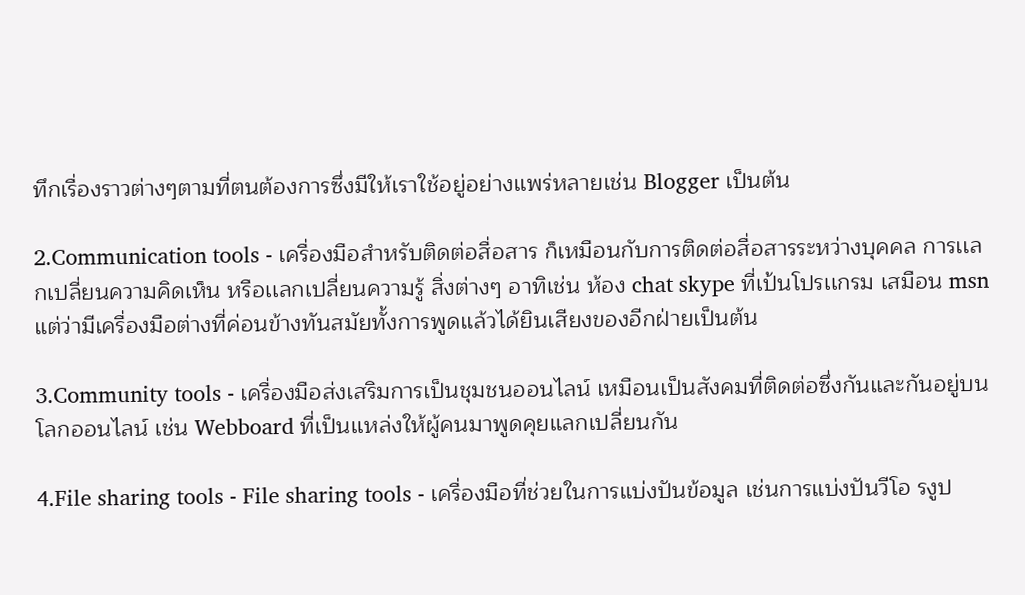ทึกเรื่องราวต่างๆตามที่ตนต้องการซึ่งมีให้เราใช้อยู่อย่างเเพร่หลายเช่น Blogger เป็นต้น

2.Communication tools - เครื่องมือสำหรับติดต่อสื่อสาร ก็เหมือนกับการติดต่อสื่อสารระหว่างบุคคล การเเลกเปลี่ยนความคิดเห็น หรือเเลกเปลี่ยนความรู้ สิ่งต่างๆ อาทิเช่น ห้อง chat skype ที่เป้นโปรเเกรม เสมือน msn แต่ว่ามีเครื่องมือต่างที่ค่อนข้างทันสมัยทั้งการพูดเเล้วได้ยินเสียงของอีกฝ่ายเป็นต้น

3.Community tools - เครื่องมือส่งเสริมการเป็นชุมชนออนไลน์ เหมือนเป็นสังคมที่ติดต่อซึ่งกันและกันอยู่บนโลกออนไลน์ เช่น Webboard ที่เป็นเเหล่งให้ผู้คนมาพูดคุยแลกเปลี่ยนกัน

4.File sharing tools - File sharing tools - เครื่องมือที่ช่วยในการแบ่งปันข้อมูล เช่นการแบ่งปันวีโอ รงูป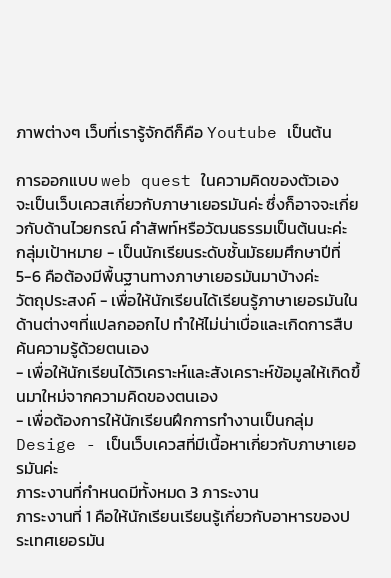ภาพต่างๆ เว็บที่เรารู้จักดีก็คือ Youtube เป็นต้น

การออกแบบ web quest ในความคิดของตัวเอง
จะเป็นเว็บเควสเกี่ยวกับภาษาเยอรมันค่ะ ซึ่งก็อาจจะเกี่ยวกับด้านไวยกรณ์ คำสัพท์หรือวัฒนธรรมเป็นต้นนะค่ะ
กลุ่มเป้าหมาย - เป็นนักเรียนระดับชั้นมัธยมศึกษาปีที่ 5-6 คือต้องมีพื้นฐานทางภาษาเยอรมันมาบ้างค่ะ
วัตถุประสงค์ - เพื่อให้นักเรียนได้เรียนรู้ภาษาเยอรมันในด้านต่างๆที่แปลกออกไป ทำให้ไม่น่าเบื่อและเกิดการสืบค้นความรู้ด้วยตนเอง
- เพื่อให้นักเรียนได้วิเคราะห์และสังเคราะห์ข้อมูลให้เกิดขึ้นมาใหม่จากความคิดของตนเอง
- เพื่อต้องการให้นักเรียนฝึกการทำงานเป็นกลุ่ม
Desige - เป็นเว็บเควสที่มีเนื้อหาเกี่ยวกับภาษาเยอรมันค่ะ
ภาระงานที่กำหนดมีทั้งหมด 3 ภาระงาน
ภาระงานที่ 1 คือให้นักเรียนเรียนรู้เกี่ยวกับอาหารของประเทศเยอรมัน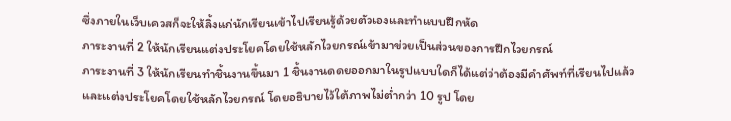ซึ่งภายในเว็บเควสก็จะให้ลิ้งแก่นักเรียนเข้าไปเรียนรู้ด้วยตัวเองและทำแบบฝึกหัด
ภาระงานที่ 2 ให้นักเรียนแต่งประโยคโดยใช้หลักไวยกรณ์เข้ามาข่วยเป็นส่วนของการฝึกไวยกรณ์
ภาระงานที่ 3 ให้นักเรียนทำชิ้นงานขึ้นมา 1 ชิ้นงานดดยออกมาในรูปแบบใดก็ได้แต่ว่าต้องมีคำศัพท์ที่เรียนไปแล้ว และเเต่งประโยคโดยใช้หลักไวยกรณ์ โดยอธิบายไว้ใต้ภาพไม่ต่ำกว่า 10 รูป โดย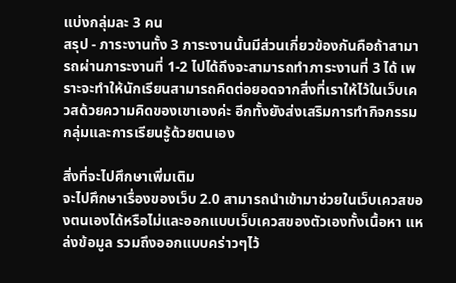แบ่งกลุ่มละ 3 คน
สรุป - ภาระงานทั้ง 3 ภาระงานนั้นมีส่วนเกี่ยวข้องกันคือถ้าสามารถผ่านภาระงานที่ 1-2 ไปได้ถึงจะสามารถทำภาระงานที่ 3 ได้ เพราะจะทำให้นักเรียนสามารถคิดต่อยอดจากสิ่งที่เราให้ไว้ในเว็บเควสด้วยความคิดของเขาเองค่ะ อีกทั้งยังส่งเสริมการทำกิจกรรมกลุ่มและการเรียนรู้ด้วยตนเอง

สิ่งที่จะไปศึกษาเพิ่มเติม
จะไปศึกษาเรื่องของเว็บ 2.0 สามารถนำเข้ามาช่วยในเว็บเควสของตนเองได้หรือไม่และออกแบบเว็บเควสของตัวเองทั้งเนื้อหา แหล่งข้อมูล รวมถึงออกแบบคร่าวๆไว้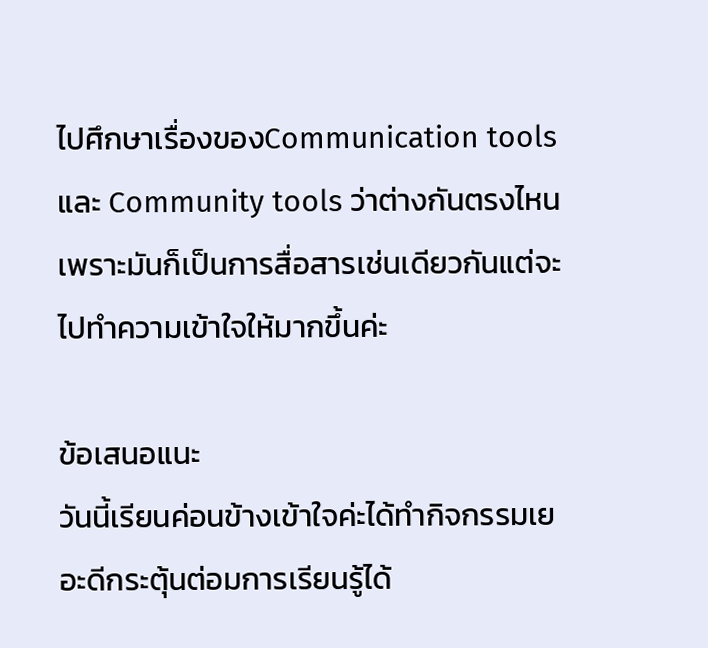ไปศึกษาเรื่องของCommunication tools และ Community tools ว่าต่างกันตรงไหนเพราะมันก็เป็นการสื่อสารเช่นเดียวกันแต่จะไปทำความเข้าใจให้มากขึ้นค่ะ

ข้อเสนอแนะ
วันนี้เรียนค่อนข้างเข้าใจค่ะได้ทำกิจกรรมเยอะดีกระตุ้นต่อมการเรียนรู้ได้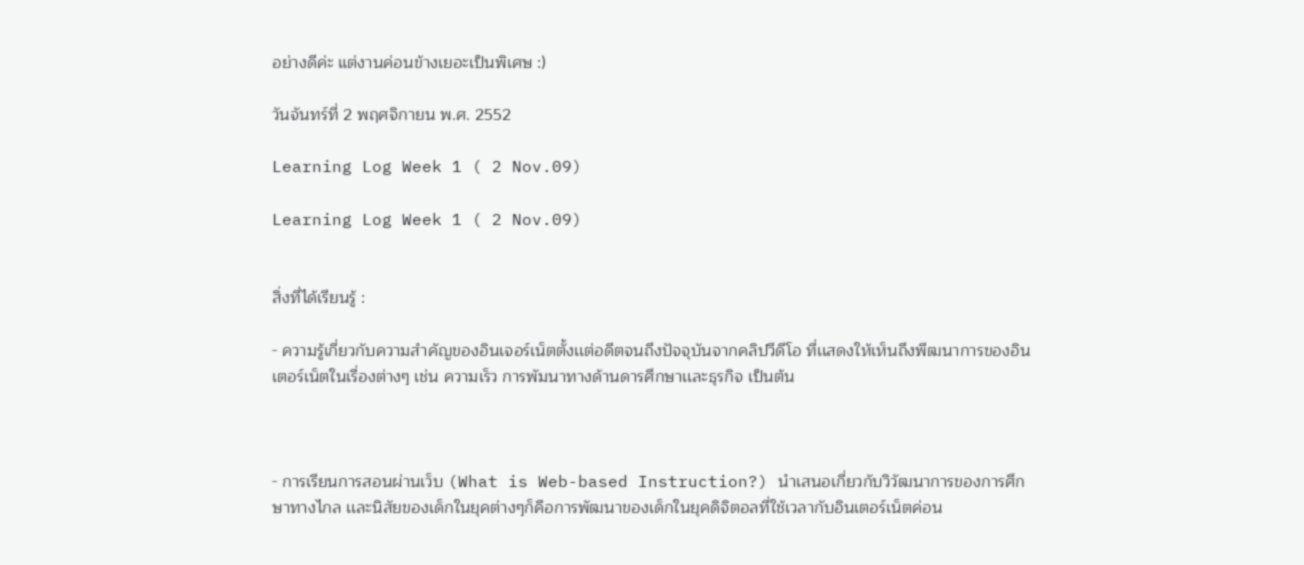อย่างดีค่ะ แต่งานค่อนข้างเยอะเป็นพิเศษ :)

วันจันทร์ที่ 2 พฤศจิกายน พ.ศ. 2552

Learning Log Week 1 ( 2 Nov.09)

Learning Log Week 1 ( 2 Nov.09)


สิ่งที่ได้เรียนรู้ :

- ความรู้เกี่ยวกับความสำคัญของอินเจอร์เน็ตตั้งเเต่อดีตจนถึงปัจจุบันจากคลิปวีดีโอ ที่เเสดงให้เห็นถึงพีฒนาการของอินเตอร์เน็ตในเรื่องต่างๆ เช่น ความเร็ว การพัมนาทางด้านดารศึกษาเเละธุรกิจ เป็นต้น



- การเรียนการสอนผ่านเว็บ (What is Web-based Instruction?) นำเสนอเกี่ยวกับวิวัฒนาการของการศึกษาทางไกล เเละนิสัยของเด็กในยุคต่างๆก็คือการพัฒนาของเด็กในยุคดิจิตอลที่ใช้เวลากับอินเตอร์เน็ตค่อน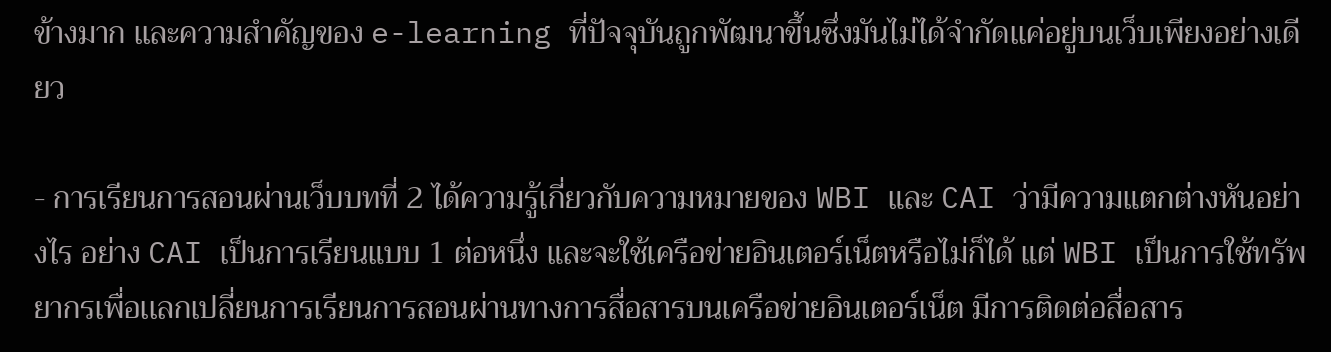ข้างมาก เเละความสำคัญของ e-learning ที่ปัจจุบันถูกพัฒนาขึ้นซึ่งมันไม่ได้จำกัดเเค่อยู่บนเว็บเพียงอย่างเดียว

- การเรียนการสอนผ่านเว็บบทที่ 2 ได้ความรู้เกี่ยวกับความหมายของ WBI และ CAI ว่ามีความแตกต่างหันอย่างไร อย่าง CAI เป็นการเรียนแบบ 1 ต่อหนึ่ง และจะใช้เครือข่ายอินเตอร์เน็ตหรือไม่ก็ได้ แต่ WBI เป็นการใช้ทรัพยากรเพื่อเเลกเปลี่ยนการเรียนการสอนผ่านทางการสื่อสารบนเครือข่ายอินเตอร์เน็ต มีการติดต่อสื่อสาร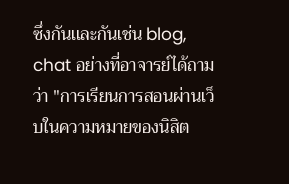ซึ่งกันเเละกันเช่น blog, chat อย่างที่อาจารย์ได้ถามว่า "การเรียนการสอนผ่านเว็บในความหมายของนิสิต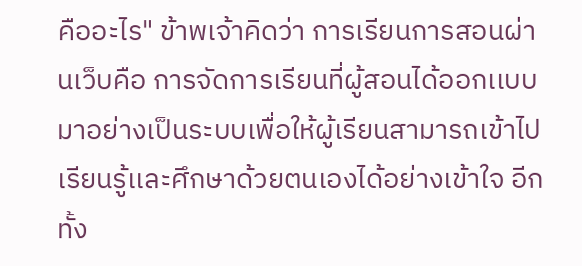คืออะไร" ข้าพเจ้าคิดว่า การเรียนการสอนผ่านเว็บคือ การจัดการเรียนที่ผู้สอนได้ออกเเบบมาอย่างเป็นระบบเพื่อให้ผู้เรียนสามารถเข้าไปเรียนรู้เเละศึกษาด้วยตนเองได้อย่างเข้าใจ อีกทั้ง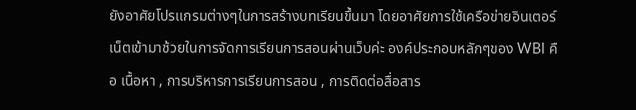ยังอาศัยโปรเเกรมต่างๆในการสร้างบทเรียนขึ้นมา โดยอาศัยการใช้เครือข่ายอินเตอร์เน็ตเข้ามาช้วยในการจัดการเรียนการสอนผ่านเว็บค่ะ องค์ประกอบหลักๆของ WBI คือ เนื้อหา , การบริหารการเรียนการสอน , การติดต่อสื่อสาร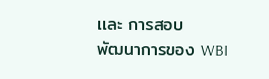เเละ การสอบ
พัฒนาการของ WBI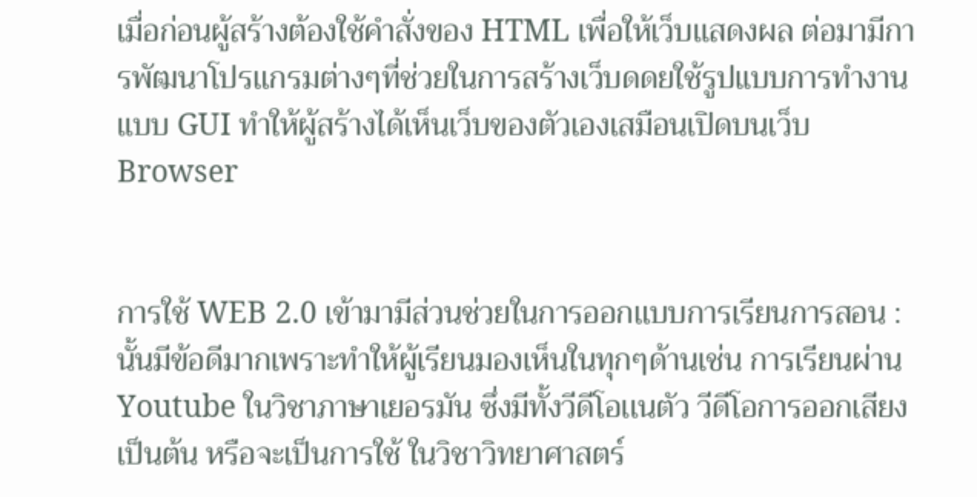เมื่อก่อนผู้สร้างต้องใช้คำสั่งของ HTML เพื่อให้เว็บเเสดงผล ต่อมามีการพัฒนาโปรเเกรมต่างๆที่ช่วยในการสร้างเว็บดดยใช้รูปแบบการทำงานแบบ GUI ทำให้ผู้สร้างได้เห็นเว็บของตัวเองเสมือนเปิดบนเว็บ Browser


การใช้ WEB 2.0 เข้ามามีส่วนช่วยในการออกเเบบการเรียนการสอน : นั้นมีข้อดีมากเพราะทำให้ผู้เรียนมองเห็นในทุกๆด้านเช่น การเรียนผ่าน Youtube ในวิชาภาษาเยอรมัน ซึ่งมีทั้งวีดีโอเเนตัว วีดีโอการออกเสียงเป็นต้น หรือจะเป็นการใช้ ในวิชาวิทยาศาสตร์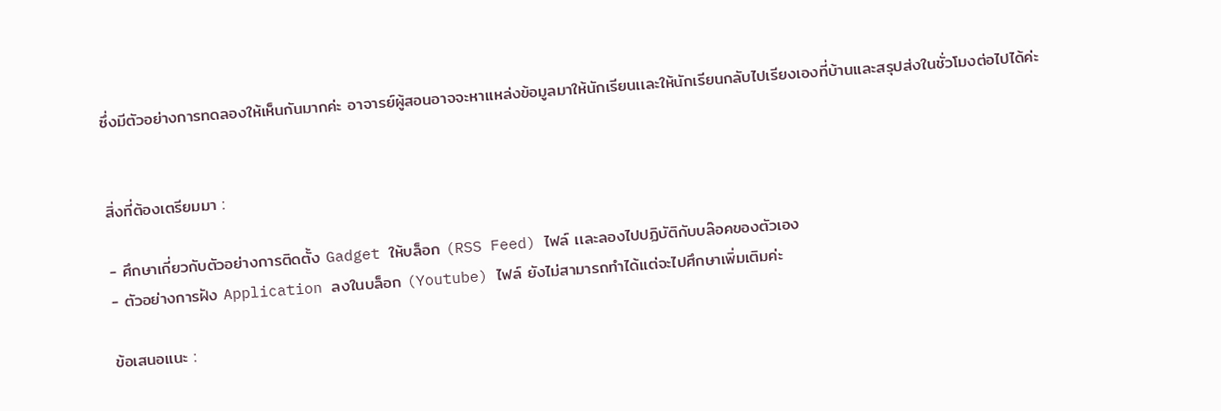ซึ่งมีตัวอย่างการทดลองให้เห็นกันมากค่ะ อาจารย์ผู้สอนอาจจะหาเเหล่งข้อมูลมาให้นักเรียนเเละให้นักเรียนกลับไปเรียงเองที่บ้านเเละสรุปส่งในชั่วโมงต่อไปได้ค่ะ


สิ่งที่ต้องเตรียมมา :

- ศึกษาเกี่ยวกับตัวอย่างการติดตั้ง Gadget ให้บล็อก (RSS Feed) ไฟล์ เเละลองไปปฏิบัติกับบล๊อคของตัวเอง
- ตัวอย่างการฝัง Application ลงในบล็อก (Youtube) ไฟล์ ยังไม่สามารถทำได้เเต่จะไปศึกษาเพิ่มเติมค่ะ

ข้อเสนอแนะ :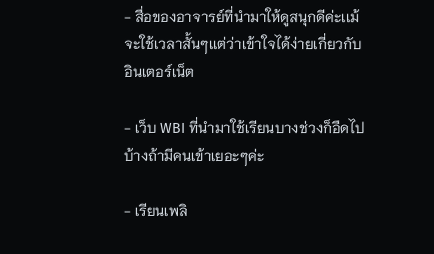- สื่อของอาจารย์ที่นำมาให้ดูสนุกดีค่ะเเม้จะใช้เวลาสั้นๆเเต่ว่าเข้าใจได้ง่ายเกี่ยวกับอินเตอร์เน็ต

- เว็บ WBI ที่นำมาใช้เรียนบางช่วงก็อืดไปบ้างถ้ามีคนเข้าเยอะๆค่ะ

- เรียนเพลิ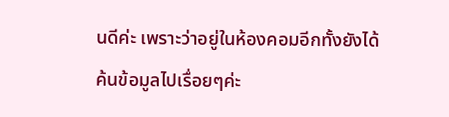นดีค่ะ เพราะว่าอยู่ในห้องคอมอีกทั้งยังได้ค้นข้อมูลไปเรื่อยๆค่ะ